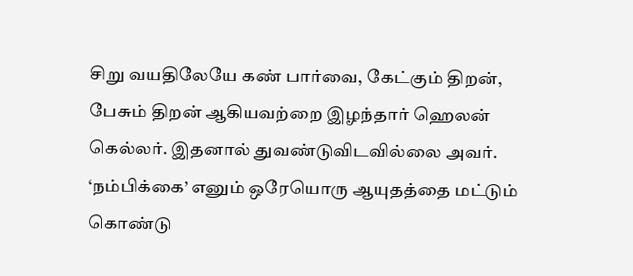சிறு வயதிலேயே கண் பார்வை, கேட்கும் திறன், பேசும் திறன் ஆகியவற்றை இழந்தார் ஹெலன் கெல்லர். இதனால் துவண்டுவிடவில்லை அவர். ‘நம்பிக்கை’ எனும் ஒரேயொரு ஆயுதத்தை மட்டும் கொண்டு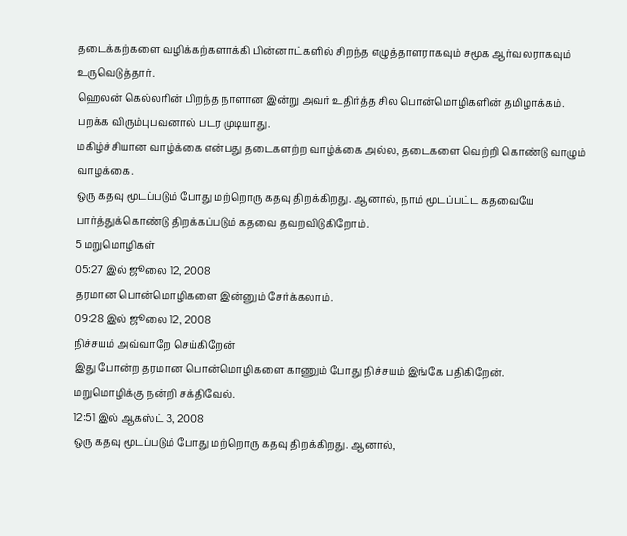தடைக்கற்களை வழிக்கற்களாக்கி பின்னாட்களில் சிறந்த எழுத்தாளராகவும் சமூக ஆர்வலராகவும் உருவெடுத்தார்.
ஹெலன் கெல்லரின் பிறந்த நாளான இன்று அவர் உதிர்த்த சில பொன்மொழிகளின் தமிழாக்கம்.
பறக்க விரும்புபவனால் படர முடியாது.
மகிழ்ச்சியான வாழ்க்கை என்பது தடைகளற்ற வாழ்க்கை அல்ல, தடைகளை வெற்றி கொண்டு வாழும் வாழக்கை.
ஒரு கதவு மூடப்படும் போது மற்றொரு கதவு திறக்கிறது. ஆனால், நாம் மூடப்பட்ட கதவையே பார்த்துக்கொண்டு திறக்கப்படும் கதவை தவறவிடுகிறோம்.
5 மறுமொழிகள்
05:27 இல் ஜூலை 12, 2008
தரமான பொன்மொழிகளை இன்னும் சேர்க்கலாம்.
09:28 இல் ஜூலை 12, 2008
நிச்சயம் அவ்வாறே செய்கிறேன்
இது போன்ற தரமான பொன்மொழிகளை காணும் போது நிச்சயம் இங்கே பதிகிறேன்.
மறுமொழிக்கு நன்றி சக்திவேல்.
12:51 இல் ஆகஸ்ட் 3, 2008
ஒரு கதவு மூடப்படும் போது மற்றொரு கதவு திறக்கிறது. ஆனால்,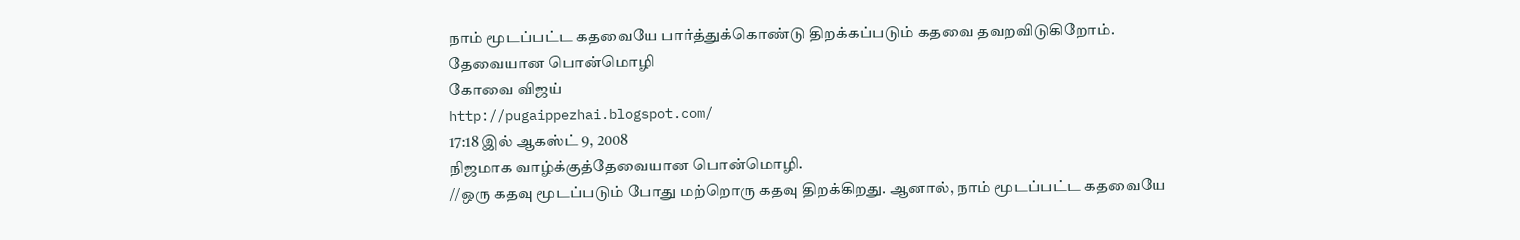நாம் மூடப்பட்ட கதவையே பார்த்துக்கொண்டு திறக்கப்படும் கதவை தவறவிடுகிறோம்.
தேவையான பொன்மொழி
கோவை விஜய்
http://pugaippezhai.blogspot.com/
17:18 இல் ஆகஸ்ட் 9, 2008
நிஜமாக வாழ்க்குத்தேவையான பொன்மொழி.
//ஒரு கதவு மூடப்படும் போது மற்றொரு கதவு திறக்கிறது. ஆனால், நாம் மூடப்பட்ட கதவையே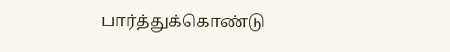பார்த்துக்கொண்டு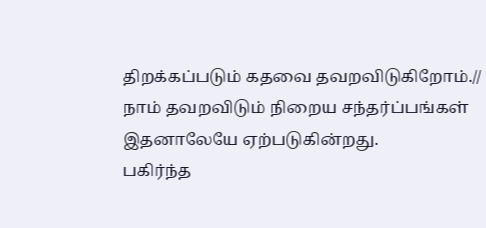திறக்கப்படும் கதவை தவறவிடுகிறோம்.//
நாம் தவறவிடும் நிறைய சந்தர்ப்பங்கள் இதனாலேயே ஏற்படுகின்றது.
பகிர்ந்த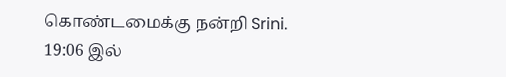கொண்டமைக்கு நன்றி Srini.
19:06 இல்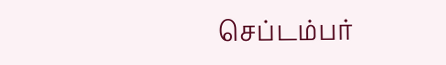செப்டம்பர்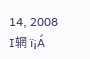14, 2008
I辋 ï¡Á